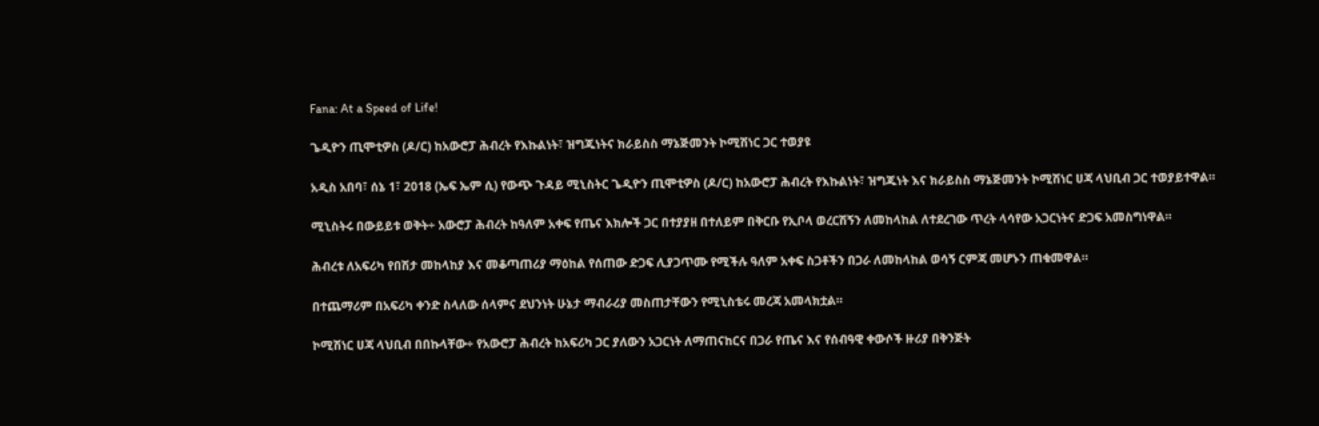Fana: At a Speed of Life!

ጌዲዮን ጢሞቲዎስ (ዶ/ር) ከአውሮፓ ሕብረት የእኩልነት፣ ዝግጁነትና ክራይስስ ማኔጅመንት ኮሚሽነር ጋር ተወያዩ

አዲስ አበባ፣ ሰኔ 1፣ 2018 (ኤፍ ኤም ሲ) የውጭ ጉዳይ ሚኒስትር ጌዲዮን ጢሞቲዎስ (ዶ/ር) ከአውሮፓ ሕብረት የእኩልነት፣ ዝግጁነት እና ክራይስስ ማኔጅመንት ኮሚሽነር ሀጃ ላህቢብ ጋር ተወያይተዋል።

ሚኒስትሩ በውይይቱ ወቅት÷ አውሮፓ ሕብረት ከዓለም አቀፍ የጤና እክሎች ጋር በተያያዘ በተለይም በቅርቡ የኢቦላ ወረርሽኝን ለመከላከል ለተደረገው ጥረት ላሳየው አጋርነትና ድጋፍ አመስግነዋል።

ሕብረቱ ለአፍሪካ የበሽታ መከላከያ እና መቆጣጠሪያ ማዕከል የሰጠው ድጋፍ ሊያጋጥሙ የሚችሉ ዓለም አቀፍ ስጋቶችን በጋራ ለመከላከል ወሳኝ ርምጃ መሆኑን ጠቁመዋል።

በተጨማሪም በአፍሪካ ቀንድ ስላለው ሰላምና ደህንነት ሁኔታ ማብራሪያ መስጠታቸውን የሚኒስቴሩ መረጃ አመላክቷል።

ኮሚሽነር ሀጃ ላህቢብ በበኩላቸው÷ የአውሮፓ ሕብረት ከአፍሪካ ጋር ያለውን አጋርነት ለማጠናከርና በጋራ የጤና እና የሰብዓዊ ቀውሶች ዙሪያ በቅንጅት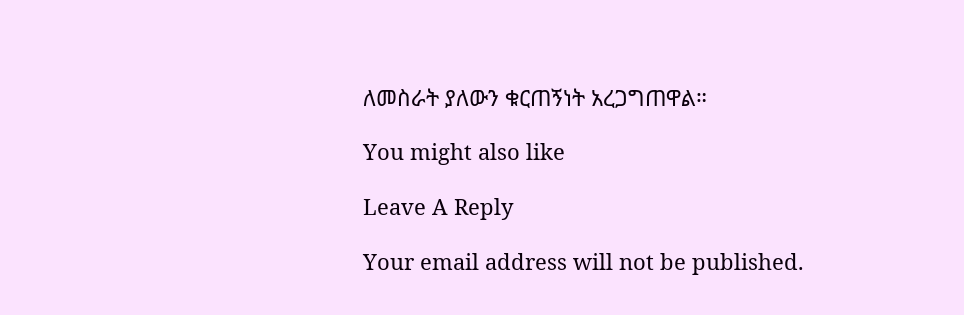ለመስራት ያለውን ቁርጠኝነት አረጋግጠዋል።

You might also like

Leave A Reply

Your email address will not be published.